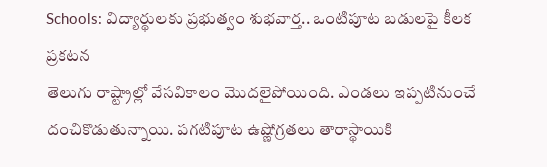Schools: విద్యార్థులకు ప్రభుత్వం శుభవార్త.. ఒంటిపూట బడులపై కీలక ప్రకటన
తెలుగు రాష్ట్రాల్లో వేసవికాలం మొదలైపోయింది. ఎండలు ఇప్పటినుంచే దంచికొడుతున్నాయి. పగటిపూట ఉష్ణోగ్రతలు తారాస్థాయికి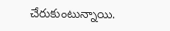చేరుకుంటున్నాయి.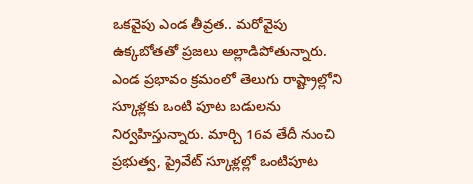ఒకవైపు ఎండ తీవ్రత.. మరోవైపు ఉక్కబోతతో ప్రజలు అల్లాడిపోతున్నారు. ఎండ ప్రభావం క్రమంలో తెలుగు రాష్ట్రాల్లోని స్కూళ్లకు ఒంటి పూట బడులను నిర్వహిస్తున్నారు. మార్చి 16వ తేదీ నుంచి ప్రభుత్వ, ప్రైవేట్ స్కూళ్లల్లో ఒంటిపూట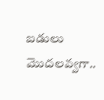బడులు మొదలవ్వగా..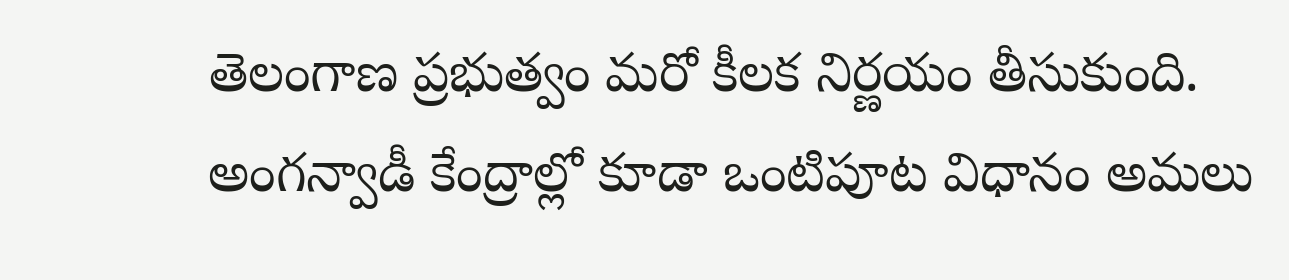తెలంగాణ ప్రభుత్వం మరో కీలక నిర్ణయం తీసుకుంది. అంగన్వాడీ కేంద్రాల్లో కూడా ఒంటిపూట విధానం అమలు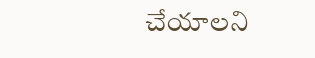చేయాలని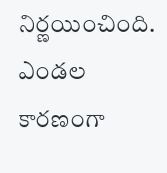నిర్ణయించింది. ఎండల కారణంగా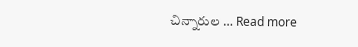చిన్నారుల … Read more